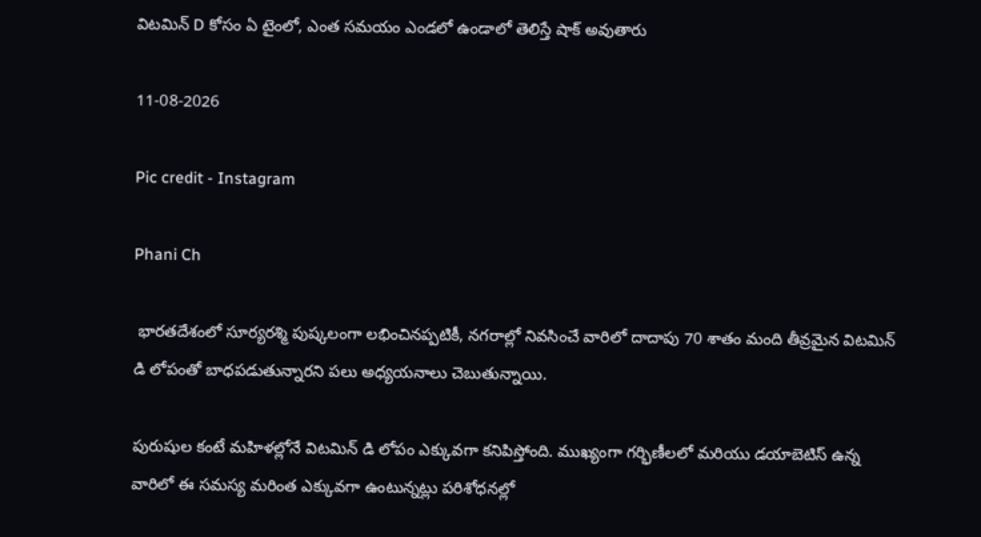విటమిన్ D కోసం ఏ టైంలో, ఎంత సమయం ఎండలో ఉండాలో తెలిస్తే షాక్ అవుతారు

11-08-2026

Pic credit - Instagram

Phani Ch

 భారతదేశంలో సూర్యరశ్మి పుష్కలంగా లభించినప్పటికీ, నగరాల్లో నివసించే వారిలో దాదాపు 70 శాతం మంది తీవ్రమైన విటమిన్ డి లోపంతో బాధపడుతున్నారని పలు అధ్యయనాలు చెబుతున్నాయి.

పురుషుల కంటే మహిళల్లోనే విటమిన్ డి లోపం ఎక్కువగా కనిపిస్తోంది. ముఖ్యంగా గర్భిణీలలో మరియు డయాబెటిస్ ఉన్న వారిలో ఈ సమస్య మరింత ఎక్కువగా ఉంటున్నట్లు పరిశోధనల్లో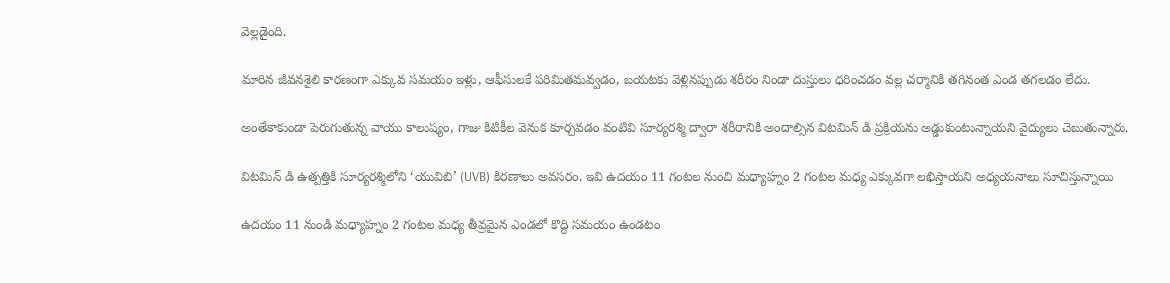వెల్లడైంది.

మారిన జీవనశైలి కారణంగా ఎక్కువ సమయం ఇళ్లు, ఆఫీసులకే పరిమితమవ్వడం, బయటకు వెళ్లినప్పుడు శరీరం నిండా దుస్తులు ధరించడం వల్ల చర్మానికి తగినంత ఎండ తగలడం లేదు.

అంతేకాకుండా పెరుగుతున్న వాయు కాలుష్యం, గాజు కిటికీల వెనుక కూర్చవడం వంటివి సూర్యరశ్మి ద్వారా శరీరానికి అందాల్సిన విటమిన్ డి ప్రక్రియను అడ్డుకుంటున్నాయని వైద్యులు చెబుతున్నారు.

విటమిన్ డి ఉత్పత్తికి సూర్యరశ్మిలోని ‘యువిబి’ (UVB) కిరణాలు అవసరం. ఇవి ఉదయం 11 గంటల నుంచి మధ్యాహ్నం 2 గంటల మధ్య ఎక్కువగా లభిస్తాయని అధ్యయనాలు సూచిస్తున్నాయి

ఉదయం 11 నుండి మధ్యాహ్నం 2 గంటల మధ్య తీవ్రమైన ఎండలో కొద్ది సమయం ఉండటం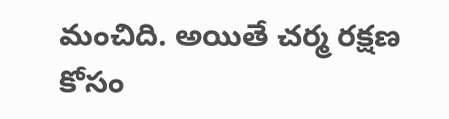మంచిది. అయితే చర్మ రక్షణ కోసం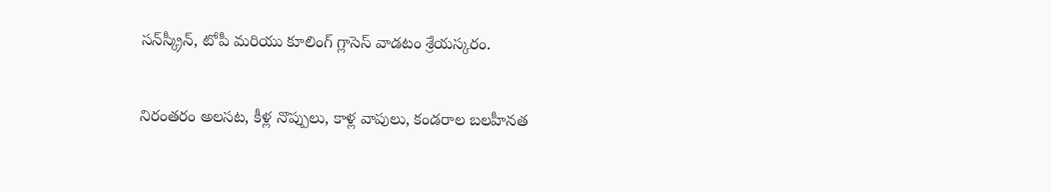సన్‌స్క్రీన్, టోపీ మరియు కూలింగ్ గ్లాసెస్ వాడటం శ్రేయస్కరం.

నిరంతరం అలసట, కీళ్ల నొప్పులు, కాళ్ల వాపులు, కండరాల బలహీనత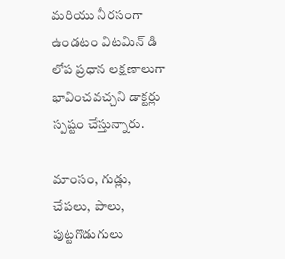మరియు నీరసంగా ఉండటం విటమిన్ డి లోప ప్రధాన లక్షణాలుగా భావించవచ్చని డాక్టర్లు స్పష్టం చేస్తున్నారు.

మాంసం, గుడ్లు, చేపలు, పాలు, పుట్టగొడుగులు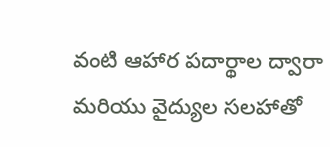వంటి ఆహార పదార్థాల ద్వారా మరియు వైద్యుల సలహాతో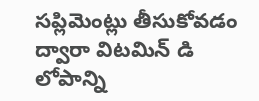సప్లిమెంట్లు తీసుకోవడం ద్వారా విటమిన్ డి లోపాన్ని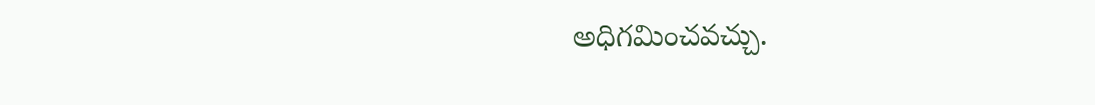అధిగమించవచ్చు.